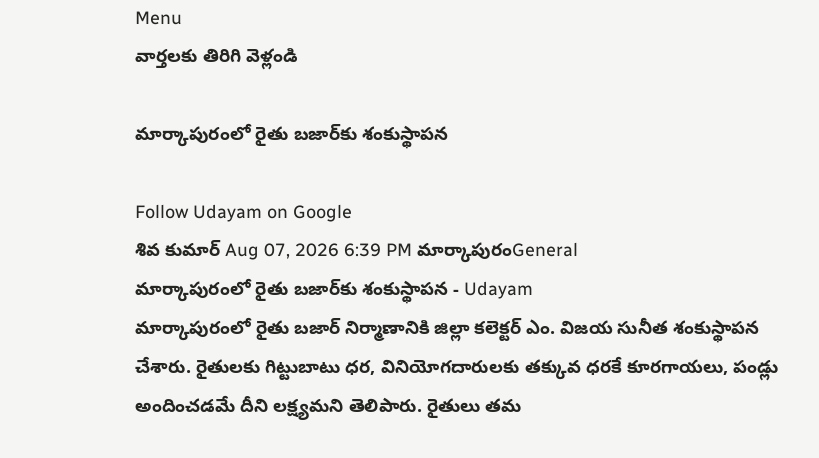Menu
వార్తలకు తిరిగి వెళ్లండి

మార్కాపురంలో రైతు బజార్‌కు శంకుస్థాపన

Follow Udayam on Google
శివ కుమార్ Aug 07, 2026 6:39 PM మార్కాపురంGeneral
మార్కాపురంలో రైతు బజార్‌కు శంకుస్థాపన - Udayam
మార్కాపురంలో రైతు బజార్ నిర్మాణానికి జిల్లా కలెక్టర్ ఎం. విజయ సునీత శంకుస్థాపన చేశారు. రైతులకు గిట్టుబాటు ధర, వినియోగదారులకు తక్కువ ధరకే కూరగాయలు, పండ్లు అందించడమే దీని లక్ష్యమని తెలిపారు. రైతులు తమ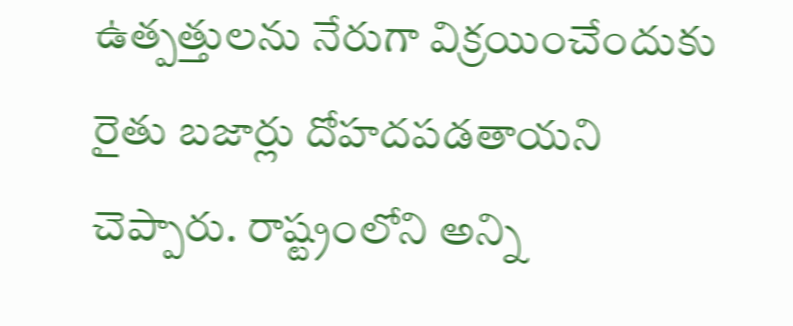ఉత్పత్తులను నేరుగా విక్రయించేందుకు రైతు బజార్లు దోహదపడతాయని చెప్పారు. రాష్ట్రంలోని అన్ని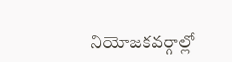నియోజకవర్గాల్లో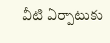వీటి ఏర్పాటుకు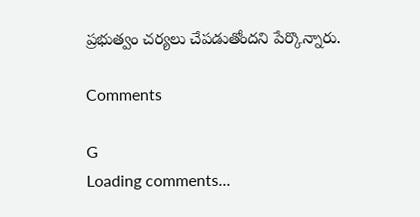ప్రభుత్వం చర్యలు చేపడుతోందని పేర్కొన్నారు.

Comments

G
Loading comments...